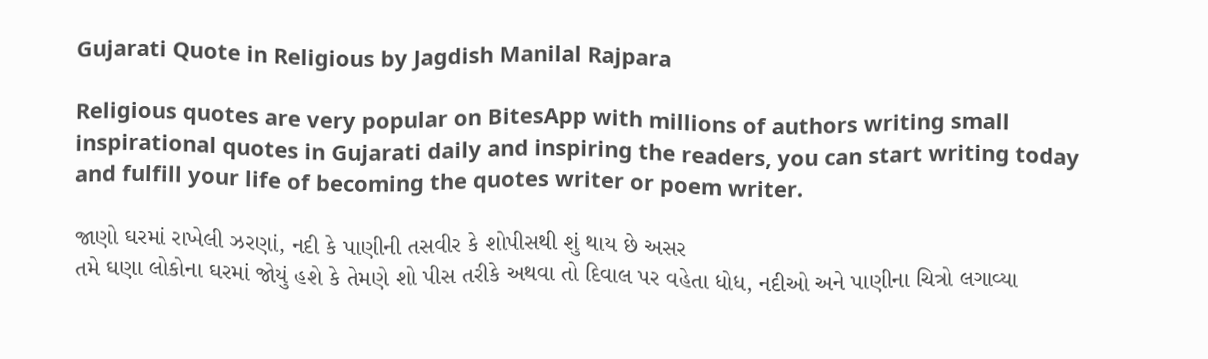Gujarati Quote in Religious by Jagdish Manilal Rajpara

Religious quotes are very popular on BitesApp with millions of authors writing small inspirational quotes in Gujarati daily and inspiring the readers, you can start writing today and fulfill your life of becoming the quotes writer or poem writer.

જાણો ઘરમાં રાખેલી ઝરણાં, નદી કે પાણીની તસવીર કે શોપીસથી શું થાય છે અસર
તમે ઘણા લોકોના ઘરમાં જોયું હશે કે તેમણે શો પીસ તરીકે અથવા તો દિવાલ પર વહેતા ધોધ, નદીઓ અને પાણીના ચિત્રો લગાવ્યા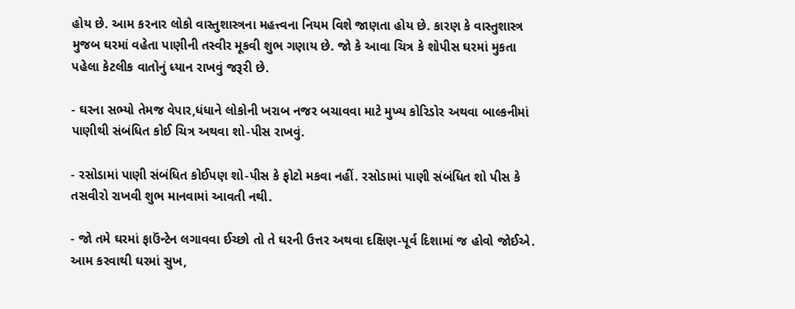હોય છે. આમ કરનાર લોકો વાસ્તુશાસ્ત્રના મહત્ત્વના નિયમ વિશે જાણતા હોય છે. કારણ કે વાસ્તુશાસ્ત્ર મુજબ ઘરમાં વહેતા પાણીની તસ્વીર મૂકવી શુભ ગણાય છે. જો કે આવા ચિત્ર કે શોપીસ ઘરમાં મુકતા પહેલા કેટલીક વાતોનું ધ્યાન રાખવું જરૂરી છે.

- ઘરના સભ્યો તેમજ વેપાર,ધંધાને લોકોની ખરાબ નજર બચાવવા માટે મુખ્ય કોરિડોર અથવા બાલ્કનીમાં પાણીથી સંબંધિત કોઈ ચિત્ર અથવા શો-પીસ રાખવું.

- રસોડામાં પાણી સંબંધિત કોઈપણ શો-પીસ કે ફોટો મકવા નહીં. રસોડામાં પાણી સંબંધિત શો પીસ કે તસવીરો રાખવી શુભ માનવામાં આવતી નથી.

- જો તમે ઘરમાં ફાઉંન્ટેન લગાવવા ઈચ્છો તો તે ઘરની ઉત્તર અથવા દક્ષિણ-પૂર્વ દિશામાં જ હોવો જોઈએ. આમ કરવાથી ઘરમાં સુખ,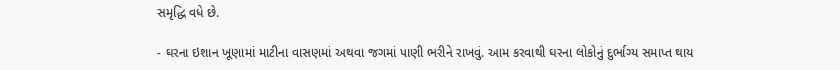સમૃદ્ધિ વધે છે.

- ઘરના ઇશાન ખૂણામાં માટીના વાસણમાં અથવા જગમાં પાણી ભરીને રાખવું. આમ કરવાથી ઘરના લોકોનું દુર્ભાગ્ય સમાપ્ત થાય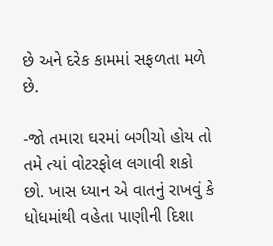છે અને દરેક કામમાં સફળતા મળે છે.

-જો તમારા ઘરમાં બગીચો હોય તો તમે ત્યાં વોટરફોલ લગાવી શકો છો. ખાસ ધ્યાન એ વાતનું રાખવું કે ધોધમાંથી વહેતા પાણીની દિશા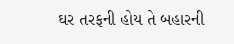ઘર તરફની હોય તે બહારની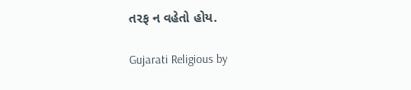તરફ ન વહેતો હોય.

Gujarati Religious by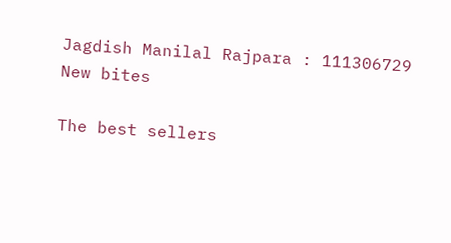Jagdish Manilal Rajpara : 111306729
New bites

The best sellers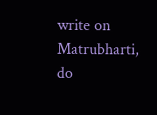write on Matrubharti, do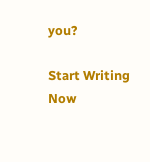you?

Start Writing Now